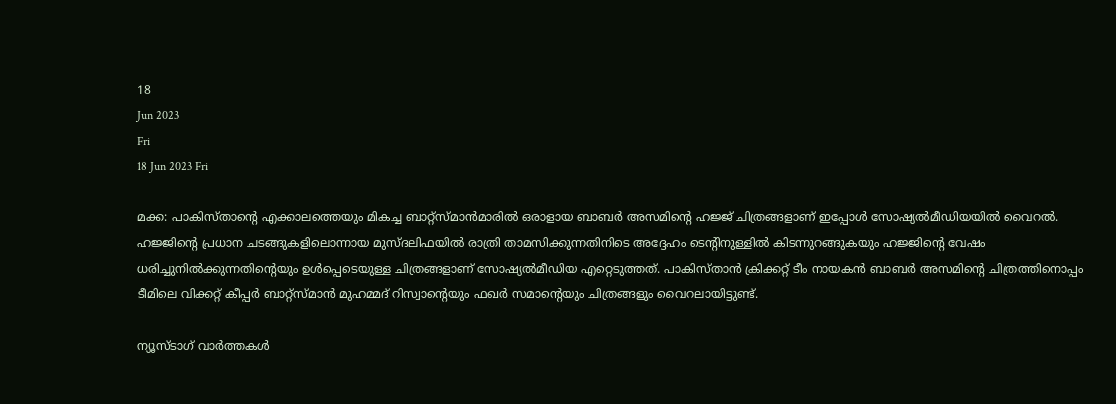18
Jun 2023
Fri
18 Jun 2023 Fri

മക്ക: പാകിസ്താന്റെ എക്കാലത്തെയും മികച്ച ബാറ്റ്‌സ്മാൻമാരിൽ ഒരാളായ ബാബർ അസമിന്റെ ഹജ്ജ് ചിത്രങ്ങളാണ് ഇപ്പോൾ സോഷ്യൽമീഡിയയിൽ വൈറൽ. ഹജ്ജിന്റെ പ്രധാന ചടങ്ങുകളിലൊന്നായ മുസ്ദലിഫയിൽ രാത്രി താമസിക്കുന്നതിനിടെ അദ്ദേഹം ടെന്റിനുള്ളിൽ കിടന്നുറങ്ങുകയും ഹജ്ജിന്റെ വേഷം ധരിച്ചുനിൽക്കുന്നതിന്റെയും ഉൾപ്പെടെയുള്ള ചിത്രങ്ങളാണ് സോഷ്യൽമീഡിയ എറ്റെടുത്തത്. പാകിസ്താൻ ക്രിക്കറ്റ് ടീം നായകൻ ബാബർ അസമിന്റെ ചിത്രത്തിനൊപ്പം ടീമിലെ വിക്കറ്റ് കീപ്പർ ബാറ്റ്‌സ്മാൻ മുഹമ്മദ് റിസ്വാന്റെയും ഫഖർ സമാന്റെയും ചിത്രങ്ങളും വൈറലായിട്ടുണ്ട്.

ന്യൂസ്ടാഗ് വാര്‍ത്തകള്‍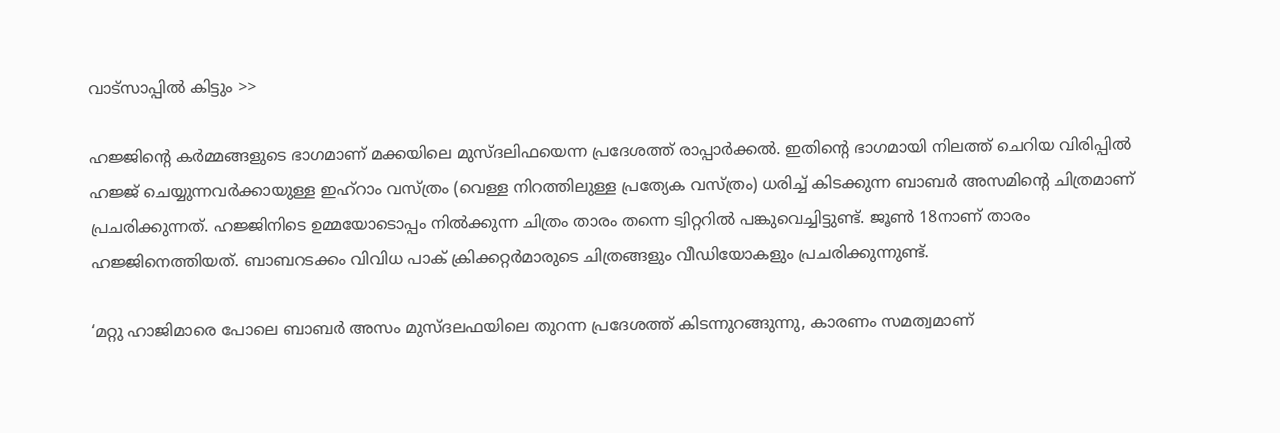വാട്‌സാപ്പില്‍ കിട്ടും >>

ഹജ്ജിന്റെ കർമ്മങ്ങളുടെ ഭാഗമാണ് മക്കയിലെ മുസ്ദലിഫയെന്ന പ്രദേശത്ത് രാപ്പാർക്കൽ. ഇതിന്റെ ഭാഗമായി നിലത്ത് ചെറിയ വിരിപ്പിൽ ഹജ്ജ് ചെയ്യുന്നവർക്കായുള്ള ഇഹ്റാം വസ്ത്രം (വെള്ള നിറത്തിലുള്ള പ്രത്യേക വസ്ത്രം) ധരിച്ച് കിടക്കുന്ന ബാബർ അസമിന്റെ ചിത്രമാണ് പ്രചരിക്കുന്നത്. ഹജ്ജിനിടെ ഉമ്മയോടൊപ്പം നിൽക്കുന്ന ചിത്രം താരം തന്നെ ട്വിറ്ററിൽ പങ്കുവെച്ചിട്ടുണ്ട്. ജൂൺ 18നാണ് താരം ഹജ്ജിനെത്തിയത്. ബാബറടക്കം വിവിധ പാക് ക്രിക്കറ്റർമാരുടെ ചിത്രങ്ങളും വീഡിയോകളും പ്രചരിക്കുന്നുണ്ട്.

‘മറ്റു ഹാജിമാരെ പോലെ ബാബർ അസം മുസ്ദലഫയിലെ തുറന്ന പ്രദേശത്ത് കിടന്നുറങ്ങുന്നു, കാരണം സമത്വമാണ്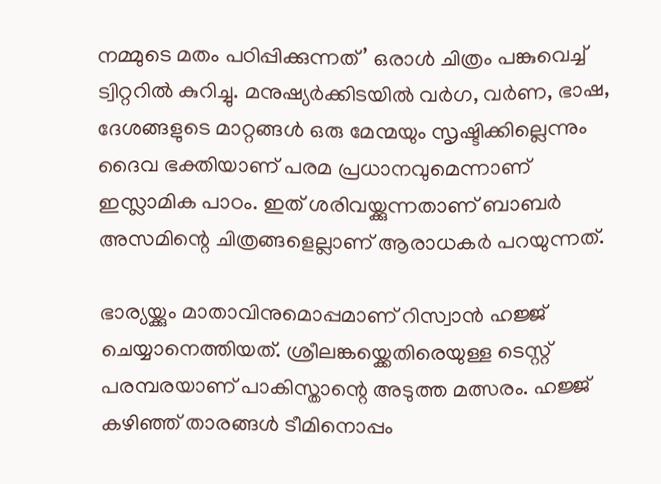നമ്മുടെ മതം പഠിപ്പിക്കുന്നത്’ ഒരാൾ ചിത്രം പങ്കുവെച്ച് ട്വിറ്ററിൽ കുറിച്ചു. മനുഷ്യർക്കിടയിൽ വർഗ, വർണ, ഭാഷ, ദേശങ്ങളുടെ മാറ്റങ്ങൾ ഒരു മേന്മയും സൃഷ്ടിക്കില്ലെന്നും ദൈവ ഭക്തിയാണ് പരമ പ്രധാനവുമെന്നാണ് ഇസ്ലാമിക പാഠം. ഇത് ശരിവയ്ക്കുന്നതാണ് ബാബർ അസമിന്റെ ചിത്രങ്ങളെല്ലാണ് ആരാധകർ പറയുന്നത്.

ഭാര്യയ്ക്കും മാതാവിനുമൊപ്പമാണ് റിസ്വാൻ ഹജ്ജ് ചെയ്യാനെത്തിയത്. ശ്രീലങ്കയ്ക്കെതിരെയുള്ള ടെസ്റ്റ് പരമ്പരയാണ് പാകിസ്താന്റെ അടുത്ത മത്സരം. ഹജ്ജ് കഴിഞ്ഞ് താരങ്ങൾ ടീമിനൊപ്പം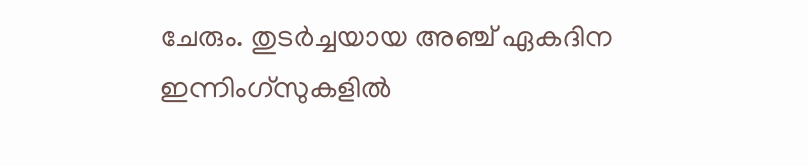ചേരും. തുടർച്ചയായ അഞ്ച് ഏകദിന ഇന്നിംഗ്സുകളിൽ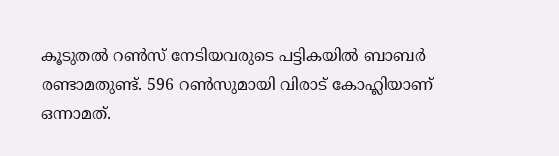കൂടുതൽ റൺസ് നേടിയവരുടെ പട്ടികയിൽ ബാബർ രണ്ടാമതുണ്ട്. 596 റൺസുമായി വിരാട് കോഹ്ലിയാണ് ഒന്നാമത്.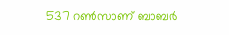537 റൺസാണ് ബാബർ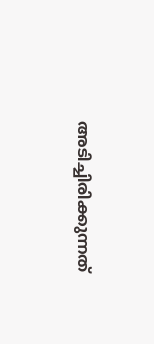അടിച്ചിരിക്കുന്നത്